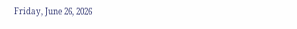Friday, June 26, 2026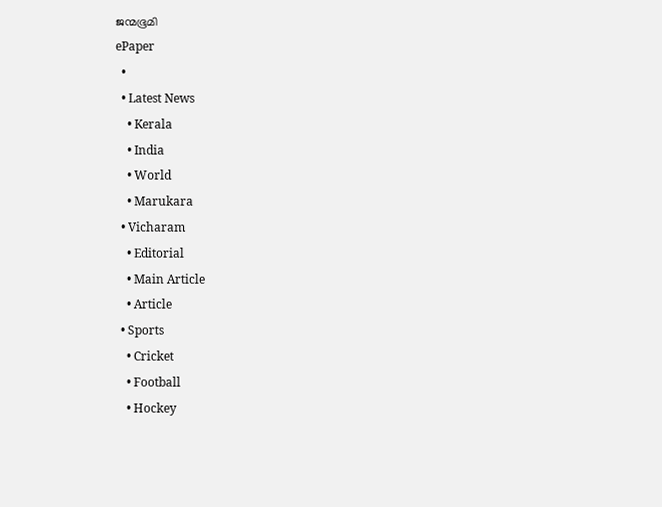ജന്മഭൂമി
ePaper
  •
  • Latest News
    • Kerala
    • India
    • World
    • Marukara
  • Vicharam
    • Editorial
    • Main Article
    • Article
  • Sports
    • Cricket
    • Football
    • Hockey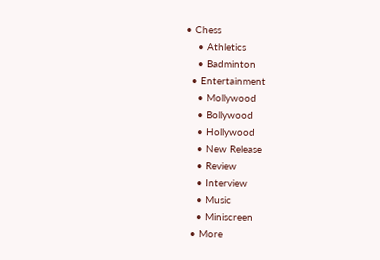• Chess
    • Athletics
    • Badminton
  • Entertainment
    • Mollywood
    • Bollywood
    • Hollywood
    • New Release
    • Review
    • Interview
    • Music
    • Miniscreen
  • More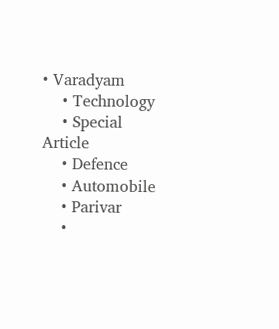• Varadyam
    • Technology
    • Special Article
    • Defence
    • Automobile
    • Parivar
    •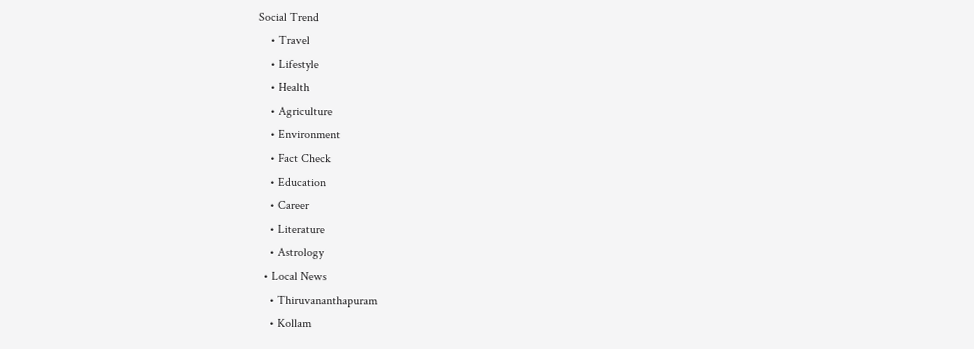Social Trend
    • Travel
    • Lifestyle
    • Health
    • Agriculture
    • Environment
    • Fact Check
    • Education
    • Career
    • Literature
    • Astrology
  • Local News
    • Thiruvananthapuram
    • Kollam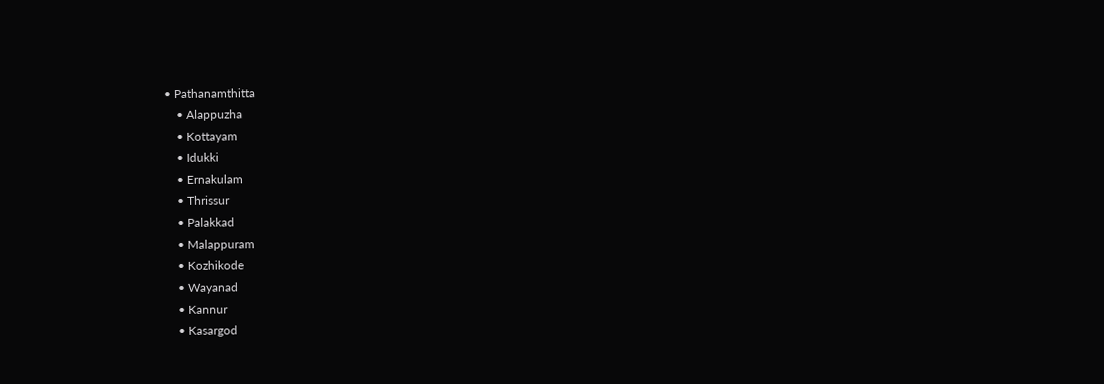• Pathanamthitta
    • Alappuzha
    • Kottayam
    • Idukki
    • Ernakulam
    • Thrissur
    • Palakkad
    • Malappuram
    • Kozhikode
    • Wayanad
    • Kannur
    • Kasargod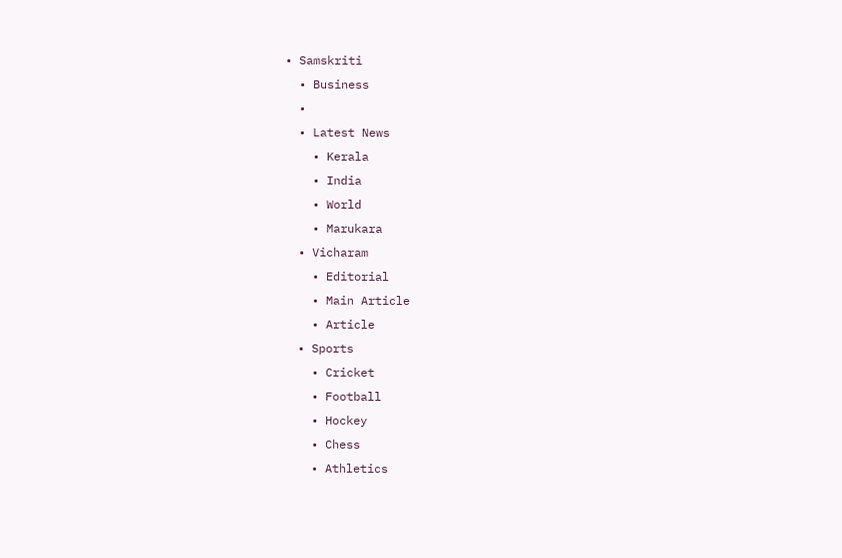• Samskriti
  • Business
  •
  • Latest News
    • Kerala
    • India
    • World
    • Marukara
  • Vicharam
    • Editorial
    • Main Article
    • Article
  • Sports
    • Cricket
    • Football
    • Hockey
    • Chess
    • Athletics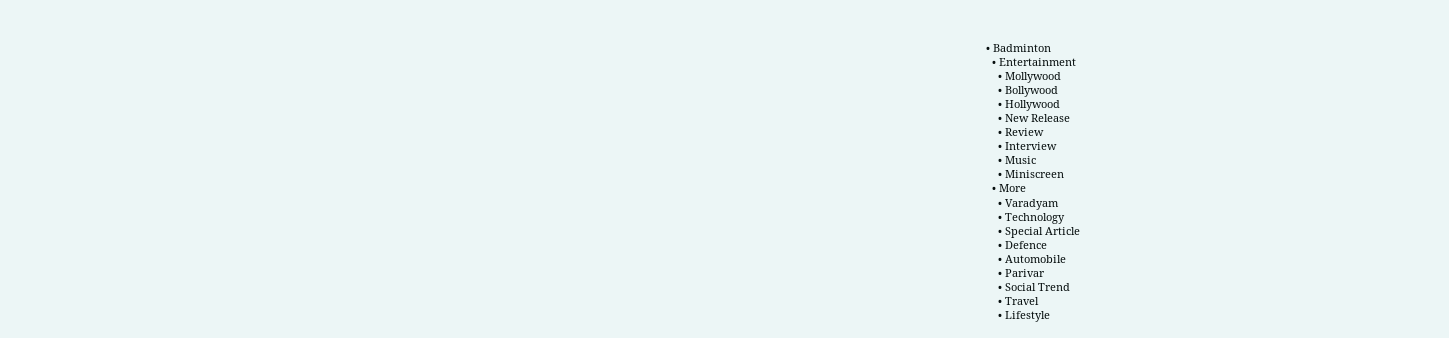• Badminton
  • Entertainment
    • Mollywood
    • Bollywood
    • Hollywood
    • New Release
    • Review
    • Interview
    • Music
    • Miniscreen
  • More
    • Varadyam
    • Technology
    • Special Article
    • Defence
    • Automobile
    • Parivar
    • Social Trend
    • Travel
    • Lifestyle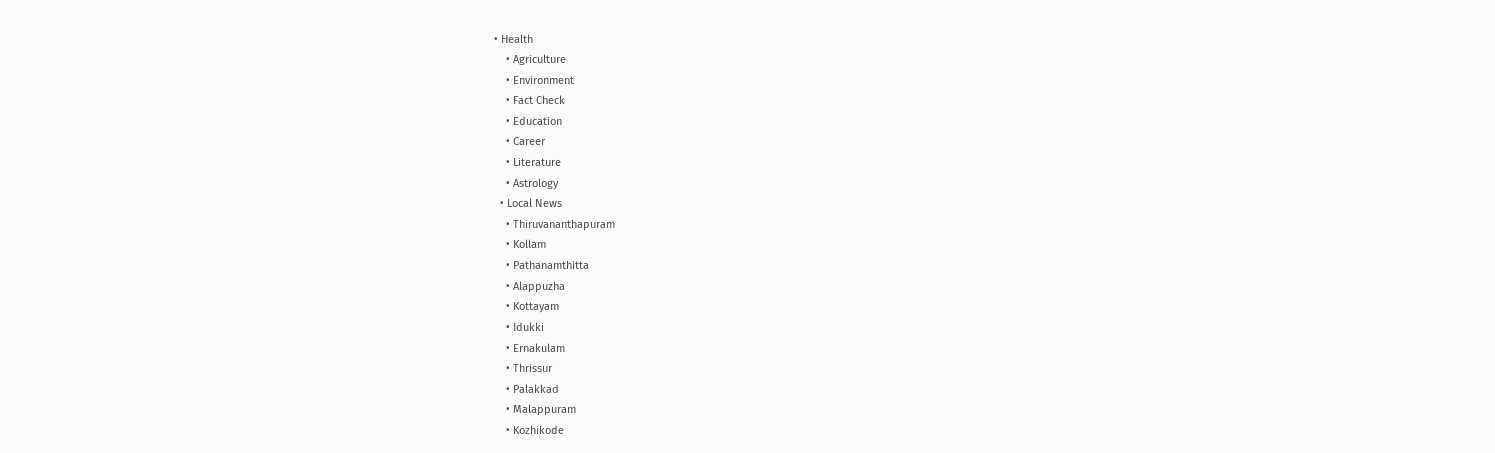• Health
    • Agriculture
    • Environment
    • Fact Check
    • Education
    • Career
    • Literature
    • Astrology
  • Local News
    • Thiruvananthapuram
    • Kollam
    • Pathanamthitta
    • Alappuzha
    • Kottayam
    • Idukki
    • Ernakulam
    • Thrissur
    • Palakkad
    • Malappuram
    • Kozhikode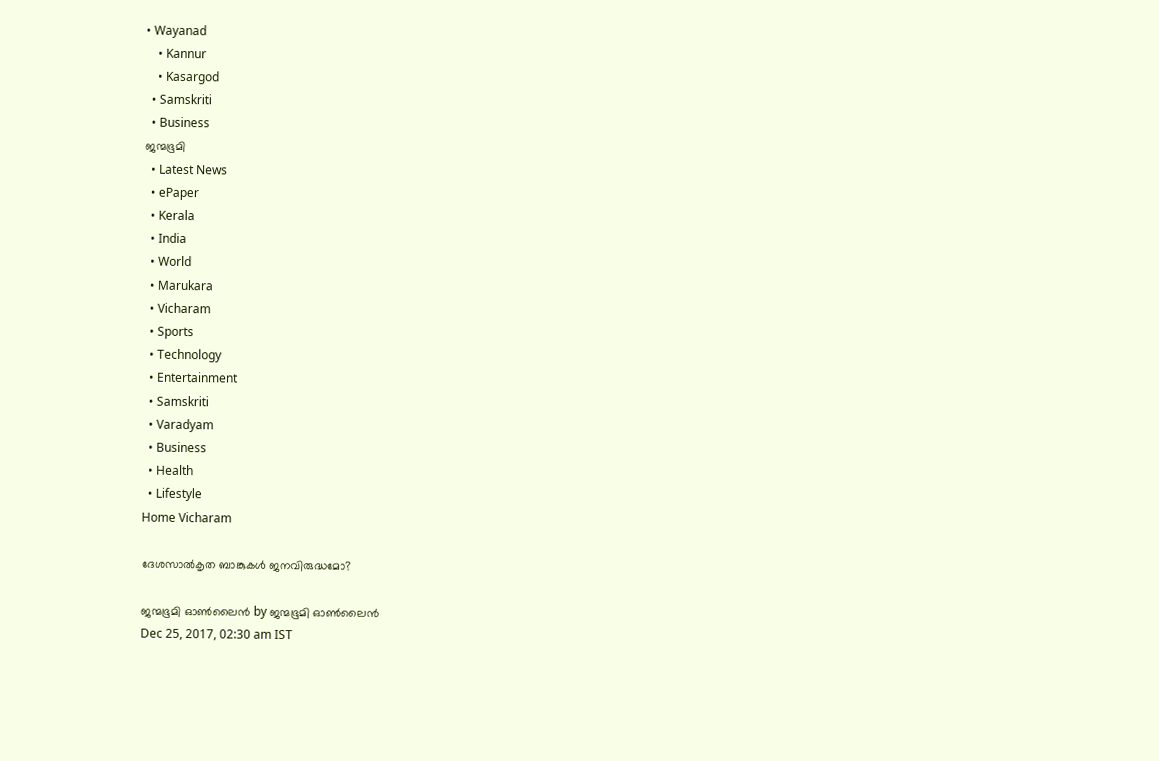• Wayanad
    • Kannur
    • Kasargod
  • Samskriti
  • Business
ജന്മഭൂമി
  • Latest News
  • ePaper
  • Kerala
  • India
  • World
  • Marukara
  • Vicharam
  • Sports
  • Technology
  • Entertainment
  • Samskriti
  • Varadyam
  • Business
  • Health
  • Lifestyle
Home Vicharam

ദേശസാല്‍കൃത ബാങ്കുകള്‍ ജനവിരുദ്ധമോ?

ജന്മഭൂമി ഓണ്‍ലൈന്‍ by ജന്മഭൂമി ഓണ്‍ലൈന്‍
Dec 25, 2017, 02:30 am IST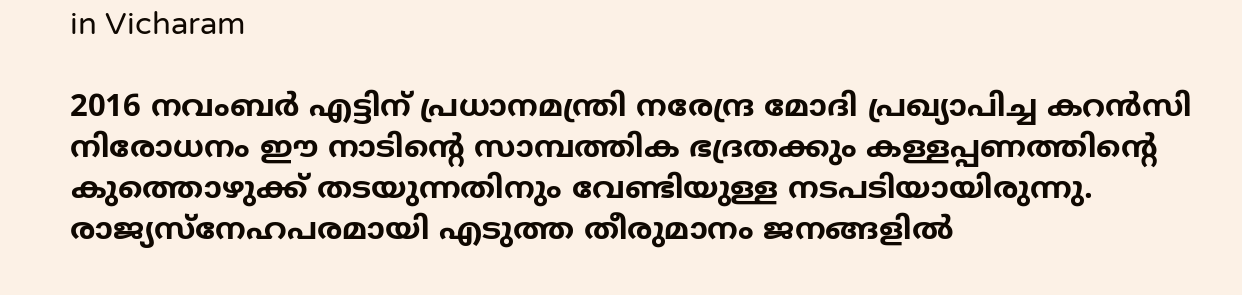in Vicharam

2016 നവംബര്‍ എട്ടിന് പ്രധാനമന്ത്രി നരേന്ദ്ര മോദി പ്രഖ്യാപിച്ച കറന്‍സി നിരോധനം ഈ നാടിന്റെ സാമ്പത്തിക ഭദ്രതക്കും കള്ളപ്പണത്തിന്റെ കുത്തൊഴുക്ക് തടയുന്നതിനും വേണ്ടിയുള്ള നടപടിയായിരുന്നു. രാജ്യസ്‌നേഹപരമായി എടുത്ത തീരുമാനം ജനങ്ങളില്‍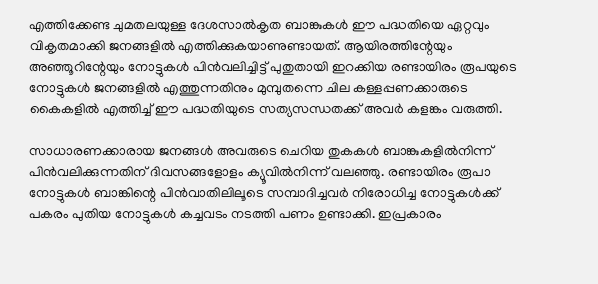എത്തിക്കേണ്ട ചുമതലയുള്ള ദേശസാല്‍കൃത ബാങ്കുകള്‍ ഈ പദ്ധതിയെ ഏറ്റവും വികൃതമാക്കി ജനങ്ങളില്‍ എത്തിക്കുകയാണുണ്ടായത്. ആയിരത്തിന്റേയും അഞ്ഞൂറിന്റേയും നോട്ടുകള്‍ പിന്‍വലിച്ചിട്ട് പുതുതായി ഇറക്കിയ രണ്ടായിരം രൂപയുടെ നോട്ടുകള്‍ ജനങ്ങളില്‍ എത്തുന്നതിനും മുമ്പുതന്നെ ചില കള്ളപ്പണക്കാരുടെ കൈകളില്‍ എത്തിച്ച് ഈ പദ്ധതിയുടെ സത്യസന്ധതക്ക് അവര്‍ കളങ്കം വരുത്തി.

സാധാരണക്കാരായ ജനങ്ങള്‍ അവരുടെ ചെറിയ തുകകള്‍ ബാങ്കുകളില്‍നിന്ന് പിന്‍വലിക്കുന്നതിന് ദിവസങ്ങളോളം ക്യൂവില്‍നിന്ന് വലഞ്ഞു. രണ്ടായിരം രൂപാ നോട്ടുകള്‍ ബാങ്കിന്റെ പിന്‍വാതിലിലൂടെ സമ്പാദിച്ചവര്‍ നിരോധിച്ച നോട്ടുകള്‍ക്ക് പകരം പുതിയ നോട്ടുകള്‍ കച്ചവടം നടത്തി പണം ഉണ്ടാക്കി. ഇപ്രകാരം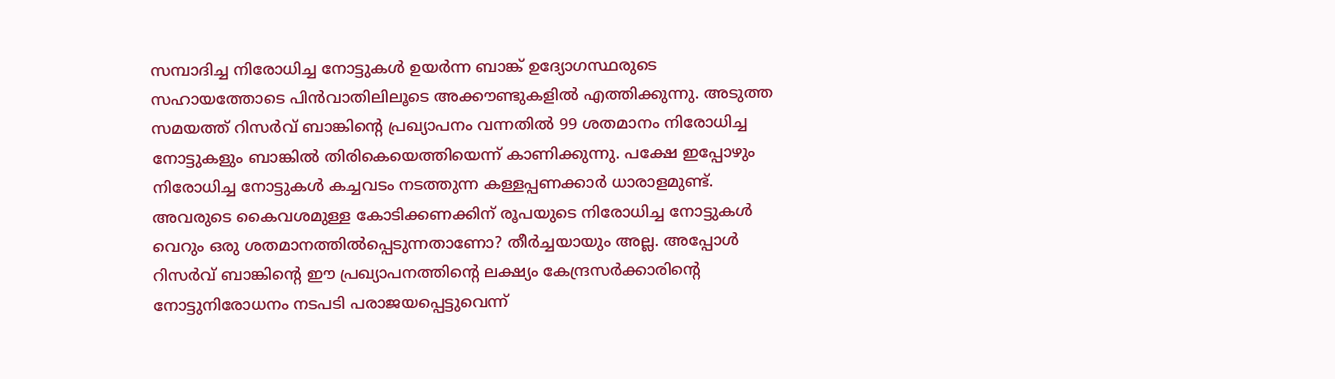സമ്പാദിച്ച നിരോധിച്ച നോട്ടുകള്‍ ഉയര്‍ന്ന ബാങ്ക് ഉദ്യോഗസ്ഥരുടെ സഹായത്തോടെ പിന്‍വാതിലിലൂടെ അക്കൗണ്ടുകളില്‍ എത്തിക്കുന്നു. അടുത്ത സമയത്ത് റിസര്‍വ് ബാങ്കിന്റെ പ്രഖ്യാപനം വന്നതില്‍ 99 ശതമാനം നിരോധിച്ച നോട്ടുകളും ബാങ്കില്‍ തിരികെയെത്തിയെന്ന് കാണിക്കുന്നു. പക്ഷേ ഇപ്പോഴും നിരോധിച്ച നോട്ടുകള്‍ കച്ചവടം നടത്തുന്ന കള്ളപ്പണക്കാര്‍ ധാരാളമുണ്ട്. അവരുടെ കൈവശമുള്ള കോടിക്കണക്കിന് രൂപയുടെ നിരോധിച്ച നോട്ടുകള്‍ വെറും ഒരു ശതമാനത്തില്‍പ്പെടുന്നതാണോ? തീര്‍ച്ചയായും അല്ല. അപ്പോള്‍ റിസര്‍വ് ബാങ്കിന്റെ ഈ പ്രഖ്യാപനത്തിന്റെ ലക്ഷ്യം കേന്ദ്രസര്‍ക്കാരിന്റെ നോട്ടുനിരോധനം നടപടി പരാജയപ്പെട്ടുവെന്ന്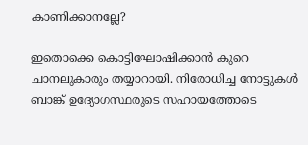കാണിക്കാനല്ലേ?

ഇതൊക്കെ കൊട്ടിഘോഷിക്കാന്‍ കുറെ ചാനലുകാരും തയ്യാറായി. നിരോധിച്ച നോട്ടുകള്‍ ബാങ്ക് ഉദ്യോഗസ്ഥരുടെ സഹായത്തോടെ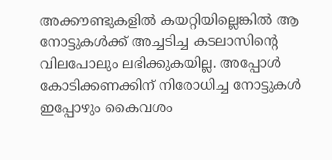അക്കൗണ്ടുകളില്‍ കയറ്റിയില്ലെങ്കില്‍ ആ നോട്ടുകള്‍ക്ക് അച്ചടിച്ച കടലാസിന്റെ വിലപോലും ലഭിക്കുകയില്ല. അപ്പോള്‍ കോടിക്കണക്കിന് നിരോധിച്ച നോട്ടുകള്‍ ഇപ്പോഴും കൈവശം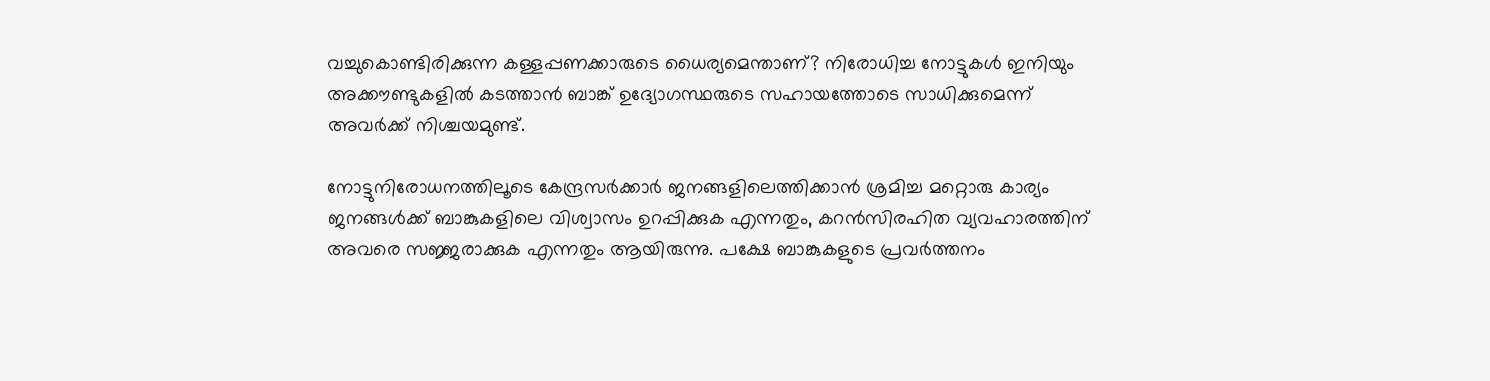വച്ചുകൊണ്ടിരിക്കുന്ന കള്ളപ്പണക്കാരുടെ ധൈര്യമെന്താണ്? നിരോധിച്ച നോട്ടുകള്‍ ഇനിയും അക്കൗണ്ടുകളില്‍ കടത്താന്‍ ബാങ്ക് ഉദ്യോഗസ്ഥരുടെ സഹായത്തോടെ സാധിക്കുമെന്ന് അവര്‍ക്ക് നിശ്ചയമുണ്ട്.

നോട്ടുനിരോധനത്തിലൂടെ കേന്ദ്രസര്‍ക്കാര്‍ ജനങ്ങളിലെത്തിക്കാന്‍ ശ്രമിച്ച മറ്റൊരു കാര്യം ജനങ്ങള്‍ക്ക് ബാങ്കുകളിലെ വിശ്വാസം ഉറപ്പിക്കുക എന്നതും, കറന്‍സിരഹിത വ്യവഹാരത്തിന് അവരെ സജ്ജരാക്കുക എന്നതും ആയിരുന്നു. പക്ഷേ ബാങ്കുകളുടെ പ്രവര്‍ത്തനം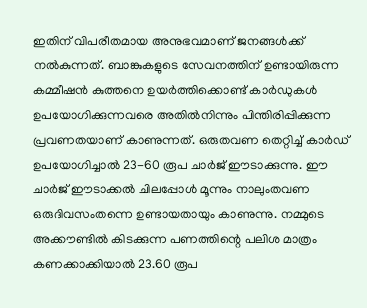ഇതിന് വിപരീതമായ അനുഭവമാണ് ജനങ്ങള്‍ക്ക് നല്‍കുന്നത്. ബാങ്കുകളുടെ സേവനത്തിന് ഉണ്ടായിരുന്ന കമ്മീഷന്‍ കുത്തനെ ഉയര്‍ത്തിക്കൊണ്ട് കാര്‍ഡുകള്‍ ഉപയോഗിക്കുന്നവരെ അതില്‍നിന്നും പിന്തിരിപ്പിക്കുന്ന പ്രവണതയാണ് കാണുന്നത്. ഒരുതവണ തെറ്റിച്ച് കാര്‍ഡ് ഉപയോഗിച്ചാല്‍ 23-60 രൂപ ചാര്‍ജ് ഈടാക്കുന്നു. ഈ ചാര്‍ജ് ഈടാക്കല്‍ ചിലപ്പോള്‍ മൂന്നും നാലുംതവണ ഒരുദിവസംതന്നെ ഉണ്ടായതായും കാണുന്നു. നമ്മുടെ അക്കൗണ്ടില്‍ കിടക്കുന്ന പണത്തിന്റെ പലിശ മാത്രം കണക്കാക്കിയാല്‍ 23.60 രൂപ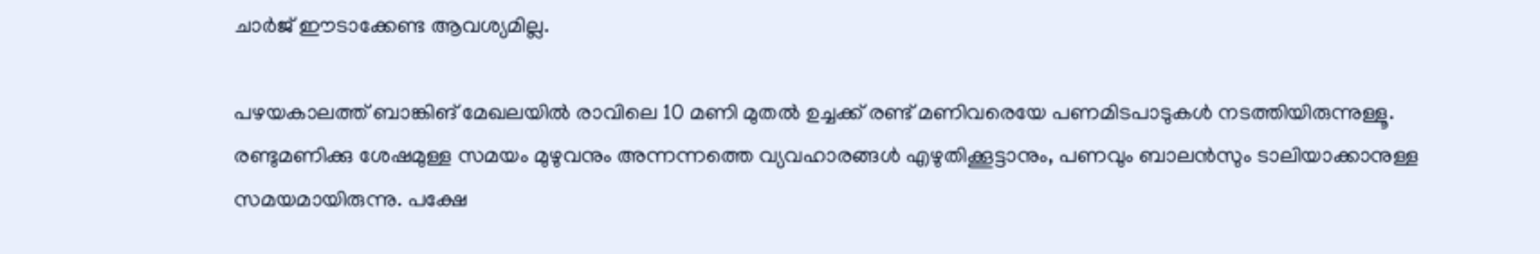ചാര്‍ജ് ഈടാക്കേണ്ട ആവശ്യമില്ല.

പഴയകാലത്ത് ബാങ്കിങ് മേഖലയില്‍ രാവിലെ 10 മണി മുതല്‍ ഉച്ചക്ക് രണ്ട് മണിവരെയേ പണമിടപാടുകള്‍ നടത്തിയിരുന്നുള്ളൂ. രണ്ടുമണിക്കു ശേഷമുള്ള സമയം മുഴുവനും അന്നന്നത്തെ വ്യവഹാരങ്ങള്‍ എഴുതിക്കൂട്ടാനും, പണവും ബാലന്‍സും ടാലിയാക്കാനുള്ള സമയമായിരുന്നു. പക്ഷേ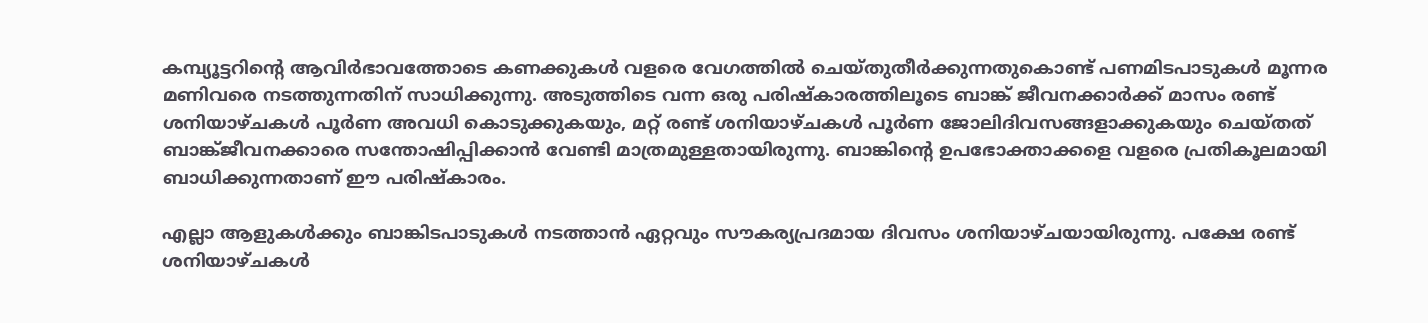കമ്പ്യൂട്ടറിന്റെ ആവിര്‍ഭാവത്തോടെ കണക്കുകള്‍ വളരെ വേഗത്തില്‍ ചെയ്തുതീര്‍ക്കുന്നതുകൊണ്ട് പണമിടപാടുകള്‍ മൂന്നര മണിവരെ നടത്തുന്നതിന് സാധിക്കുന്നു. അടുത്തിടെ വന്ന ഒരു പരിഷ്‌കാരത്തിലൂടെ ബാങ്ക് ജീവനക്കാര്‍ക്ക് മാസം രണ്ട് ശനിയാഴ്ചകള്‍ പൂര്‍ണ അവധി കൊടുക്കുകയും, മറ്റ് രണ്ട് ശനിയാഴ്ചകള്‍ പൂര്‍ണ ജോലിദിവസങ്ങളാക്കുകയും ചെയ്തത് ബാങ്ക്ജീവനക്കാരെ സന്തോഷിപ്പിക്കാന്‍ വേണ്ടി മാത്രമുള്ളതായിരുന്നു. ബാങ്കിന്റെ ഉപഭോക്താക്കളെ വളരെ പ്രതികൂലമായി ബാധിക്കുന്നതാണ് ഈ പരിഷ്‌കാരം.

എല്ലാ ആളുകള്‍ക്കും ബാങ്കിടപാടുകള്‍ നടത്താന്‍ ഏറ്റവും സൗകര്യപ്രദമായ ദിവസം ശനിയാഴ്ചയായിരുന്നു. പക്ഷേ രണ്ട് ശനിയാഴ്ചകള്‍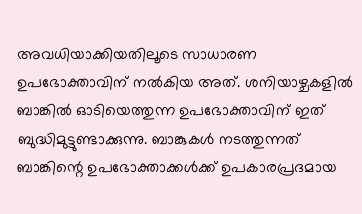അവധിയാക്കിയതിലൂടെ സാധാരണ ഉപഭോക്താവിന് നല്‍കിയ അത്. ശനിയാഴ്ചകളില്‍ ബാങ്കില്‍ ഓടിയെത്തുന്ന ഉപഭോക്താവിന് ഇത് ബുദ്ധിമുട്ടുണ്ടാക്കുന്നു. ബാങ്കുകള്‍ നടത്തുന്നത് ബാങ്കിന്റെ ഉപഭോക്താക്കള്‍ക്ക് ഉപകാരപ്രദമായ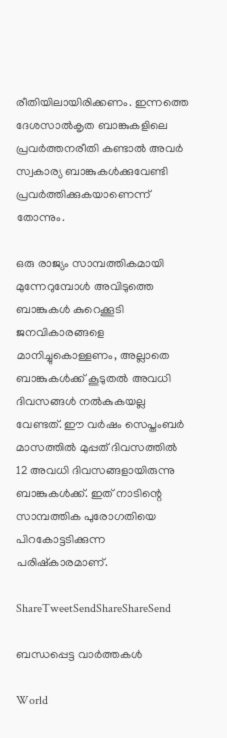രീതിയിലായിരിക്കണം. ഇന്നത്തെ ദേശസാല്‍കൃത ബാങ്കുകളിലെ പ്രവര്‍ത്തനരീതി കണ്ടാല്‍ അവര്‍ സ്വകാര്യ ബാങ്കുകള്‍ക്കുവേണ്ടി പ്രവര്‍ത്തിക്കുകയാണെന്ന് തോന്നും.

ഒരു രാജ്യം സാമ്പത്തികമായി മുന്നേറുമ്പോള്‍ അവിടുത്തെ ബാങ്കുകള്‍ കുറെക്കൂടി ജനവികാരങ്ങളെ മാനിച്ചുകൊള്ളണം, അല്ലാതെ ബാങ്കുകള്‍ക്ക് കൂടുതല്‍ അവധി ദിവസങ്ങള്‍ നല്‍കുകയല്ല വേണ്ടത്. ഈ വര്‍ഷം സെപ്തംബര്‍ മാസത്തില്‍ മുപ്പത് ദിവസത്തില്‍ 12 അവധി ദിവസങ്ങളായിരുന്നു ബാങ്കുകള്‍ക്ക്. ഇത് നാടിന്റെ സാമ്പത്തിക പുരോഗതിയെ പിറകോട്ടടിക്കുന്ന പരിഷ്‌കാരമാണ്.

ShareTweetSendShareShareSend

ബന്ധപ്പെട്ട വാര്‍ത്തകള്‍

World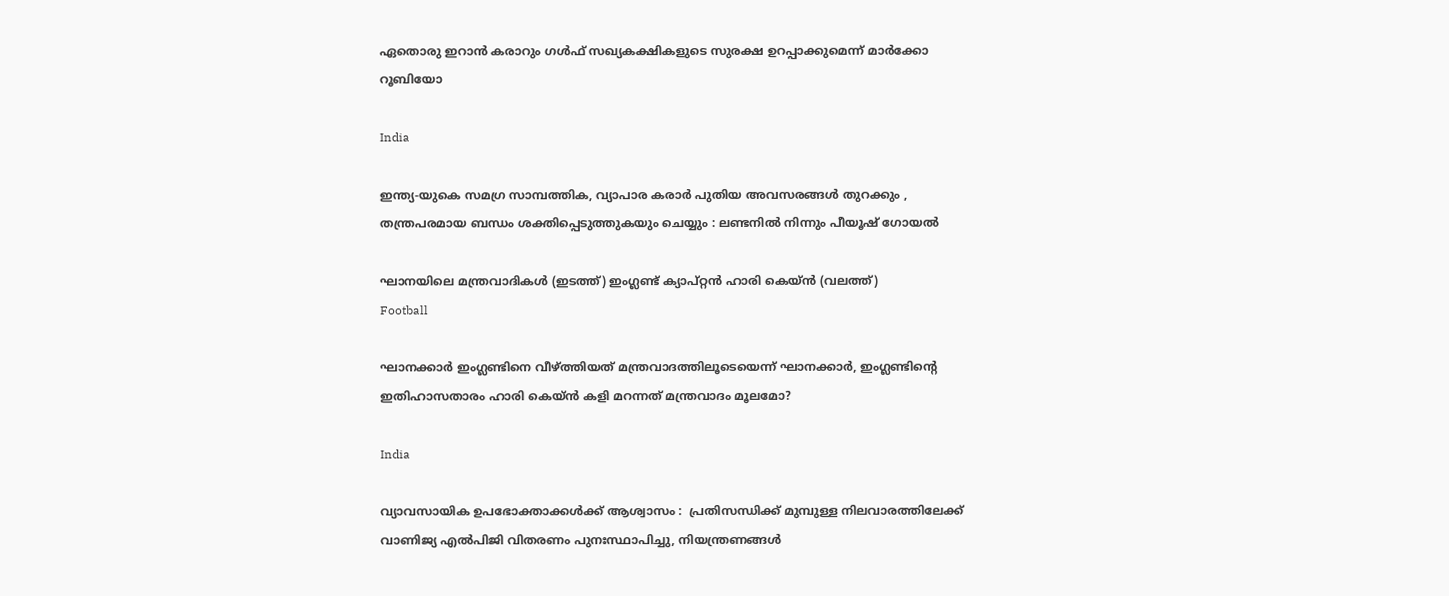ഏതൊരു ഇറാൻ കരാറും ഗൾഫ് സഖ്യകക്ഷികളുടെ സുരക്ഷ ഉറപ്പാക്കുമെന്ന് മാർക്കോ റൂബിയോ

India

ഇന്ത്യ-യുകെ സമഗ്ര സാമ്പത്തിക, വ്യാപാര കരാർ പുതിയ അവസരങ്ങൾ തുറക്കും , തന്ത്രപരമായ ബന്ധം ശക്തിപ്പെടുത്തുകയും ചെയ്യും : ലണ്ടനിൽ നിന്നും പീയൂഷ് ഗോയൽ

ഘാനയിലെ മന്ത്രവാദികള്‍ (ഇടത്ത്) ഇംഗ്ലണ്ട് ക്യാപ്റ്റന്‍ ഹാരി കെയ്ന്‍ (വലത്ത്)
Football

ഘാനക്കാര്‍ ഇംഗ്ലണ്ടിനെ വീഴ്‌ത്തിയത് മന്ത്രവാദത്തിലൂടെയെന്ന് ഘാനക്കാര്‍, ഇംഗ്ലണ്ടിന്റെ ഇതിഹാസതാരം ഹാരി കെയ്‌ന്‍ കളി മറന്നത് മന്ത്രവാദം മൂലമോ?

India

വ്യാവസായിക ഉപഭോക്താക്കൾക്ക് ആശ്വാസം :  പ്രതിസന്ധിക്ക് മുമ്പുള്ള നിലവാരത്തിലേക്ക് വാണിജ്യ എൽപിജി വിതരണം പുനഃസ്ഥാപിച്ചു, നിയന്ത്രണങ്ങൾ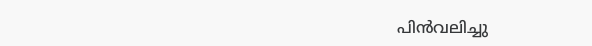പിൻവലിച്ചു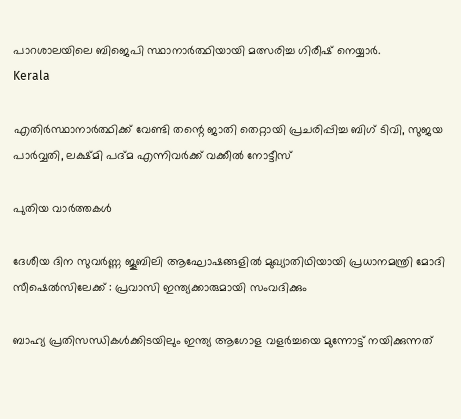പാറശാലയിലെ ബിജെപി സ്ഥാനാര്‍ത്ഥിയായി മത്സരിച്ച ഗിരീഷ് നെയ്യാര്‍.
Kerala

എതിര്‍സ്ഥാനാര്‍ത്ഥിക്ക് വേണ്ടി തന്റെ ജാതി തെറ്റായി പ്രചരിപ്പിച്ച ബിഗ് ടിവി, സുജയ പാര്‍വ്വതി, ലക്ഷ്മി പദ്മ എന്നിവര്‍ക്ക് വക്കീല്‍ നോട്ടീസ്

പുതിയ വാര്‍ത്തകള്‍

ദേശീയ ദിന സുവർണ്ണ ജൂബിലി ആഘോഷങ്ങളിൽ മുഖ്യാതിഥിയായി പ്രധാനമന്ത്രി മോദി സീഷെൽസിലേക്ക് : പ്രവാസി ഇന്ത്യക്കാരുമായി സംവദിക്കും

ബാഹ്യ പ്രതിസന്ധികൾക്കിടയിലും ഇന്ത്യ ആഗോള വളർച്ചയെ മുന്നോട്ട് നയിക്കുന്നത്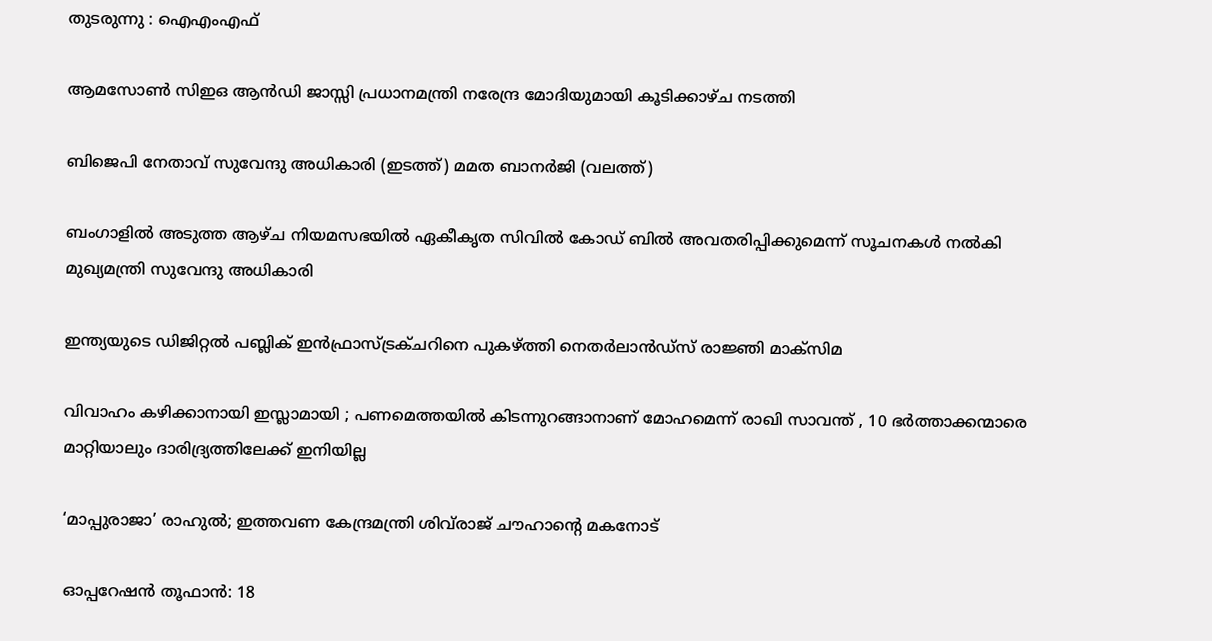തുടരുന്നു : ഐഎംഎഫ്

ആമസോണ്‍ സിഇഒ ആൻഡി ജാസ്സി പ്രധാനമന്ത്രി നരേന്ദ്ര മോദിയുമായി കൂടിക്കാഴ്ച നടത്തി

ബിജെപി നേതാവ് സുവേന്ദു അധികാരി (ഇടത്ത്) മമത ബാനര്‍ജി (വലത്ത്)

ബംഗാളില്‍ അടുത്ത ആഴ്ച നിയമസഭയിൽ ഏകീകൃത സിവിൽ കോഡ് ബിൽ അവതരിപ്പിക്കുമെന്ന് സൂചനകള്‍ നല്‍കി മുഖ്യമന്ത്രി സുവേന്ദു അധികാരി

ഇന്ത്യയുടെ ഡിജിറ്റൽ പബ്ലിക് ഇൻഫ്രാസ്ട്രക്ചറിനെ പുകഴ്‌ത്തി നെതർലാൻഡ്‌സ് രാജ്ഞി മാക്സിമ

വിവാഹം കഴിക്കാനായി ഇസ്ലാമായി ; പണമെത്തയിൽ കിടന്നുറങ്ങാനാണ് മോഹമെന്ന് രാഖി സാവന്ത് , 10 ഭര്‍ത്താക്കന്മാരെ മാറ്റിയാലും ദാരിദ്ര്യത്തിലേക്ക് ഇനിയില്ല

‘മാപ്പുരാജാ’ രാഹുൽ; ഇത്തവണ കേന്ദ്രമന്ത്രി ശിവ്‌രാജ് ചൗഹാന്റെ മകനോട്

ഓപ്പറേഷൻ തൂഫാൻ: 18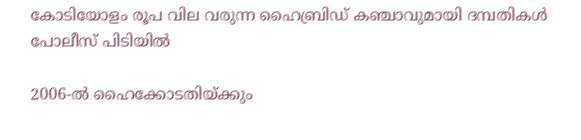കോടിയോളം രൂപ വില വരുന്ന ഹൈബ്രിഡ് കഞ്ചാവുമായി ദമ്പതികൾ പോലീസ് പിടിയിൽ

2006-ല്‍ ഹൈക്കോടതിയ്‌ക്കും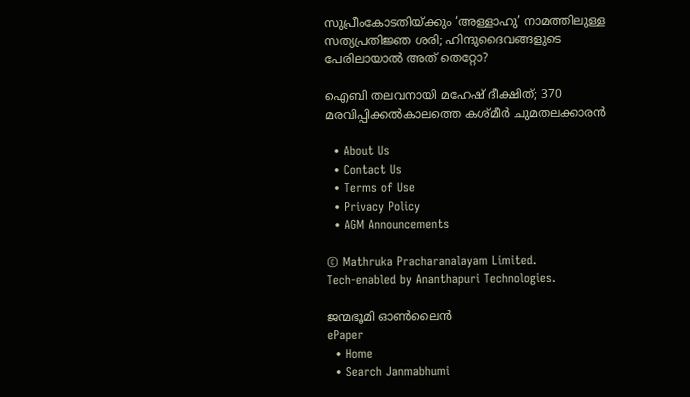സുപ്രീംകോടതിയ്‌ക്കും ‘അള്ളാഹു’ നാമത്തിലുള്ള സത്യപ്രതിജ്ഞ ശരി; ഹിന്ദുദൈവങ്ങളുടെ പേരിലായാല്‍ അത് തെറ്റോ?

ഐബി തലവനായി മഹേഷ് ദീക്ഷിത്; 370 മരവിപ്പിക്കൽകാലത്തെ കശ്മീർ ചുമതലക്കാരൻ

  • About Us
  • Contact Us
  • Terms of Use
  • Privacy Policy
  • AGM Announcements

© Mathruka Pracharanalayam Limited.
Tech-enabled by Ananthapuri Technologies.

ജന്മഭൂമി ഓണ്‍ലൈന്‍
ePaper
  • Home
  • Search Janmabhumi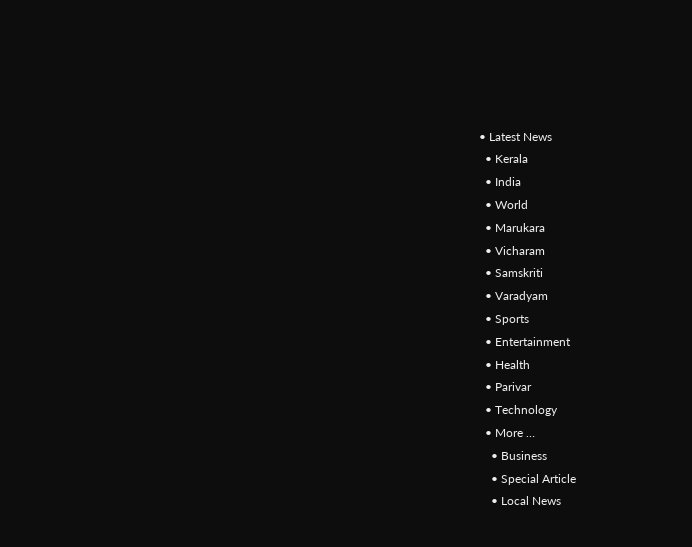• Latest News
  • Kerala
  • India
  • World
  • Marukara
  • Vicharam
  • Samskriti
  • Varadyam
  • Sports
  • Entertainment
  • Health
  • Parivar
  • Technology
  • More …
    • Business
    • Special Article
    • Local News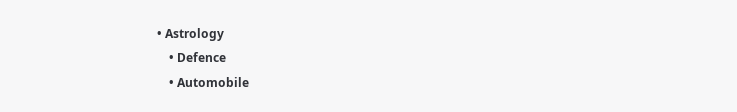• Astrology
    • Defence
    • Automobile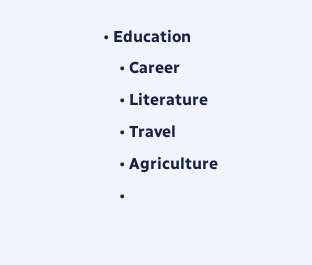• Education
    • Career
    • Literature
    • Travel
    • Agriculture
    •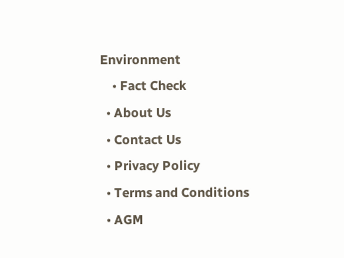Environment
    • Fact Check
  • About Us
  • Contact Us
  • Privacy Policy
  • Terms and Conditions
  • AGM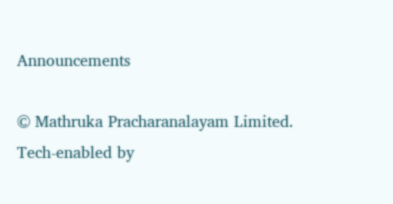Announcements

© Mathruka Pracharanalayam Limited.
Tech-enabled by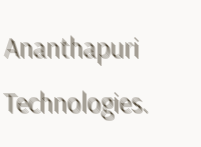Ananthapuri Technologies.